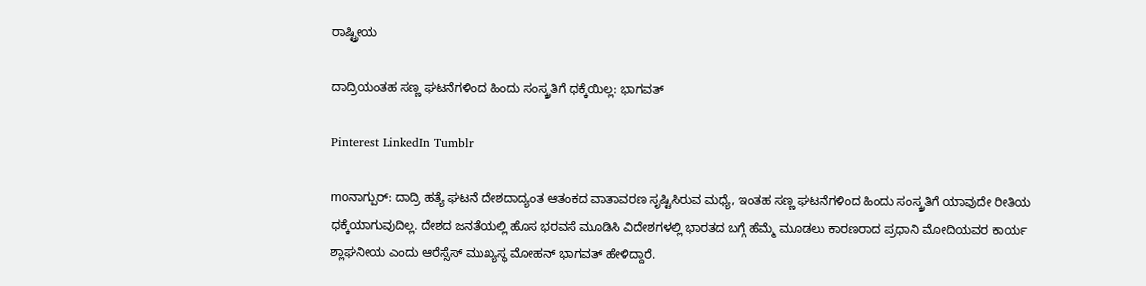ರಾಷ್ಟ್ರೀಯ

ದಾದ್ರಿಯಂತಹ ಸಣ್ಣ ಘಟನೆಗಳಿಂದ ಹಿಂದು ಸಂಸ್ಕ್ರತಿಗೆ ಧಕ್ಕೆಯಿಲ್ಲ: ಭಾಗವತ್

Pinterest LinkedIn Tumblr

moನಾಗ್ಪುರ್: ದಾದ್ರಿ ಹತ್ಯೆ ಘಟನೆ ದೇಶದಾದ್ಯಂತ ಆತಂಕದ ವಾತಾವರಣ ಸೃಷ್ಟಿಸಿರುವ ಮಧ್ಯೆ, ಇಂತಹ ಸಣ್ಣ ಘಟನೆಗಳಿಂದ ಹಿಂದು ಸಂಸ್ಕ್ರತಿಗೆ ಯಾವುದೇ ರೀತಿಯ ಧಕ್ಕೆಯಾಗುವುದಿಲ್ಲ. ದೇಶದ ಜನತೆಯಲ್ಲಿ ಹೊಸ ಭರವಸೆ ಮೂಡಿಸಿ ವಿದೇಶಗಳಲ್ಲಿ ಭಾರತದ ಬಗ್ಗೆ ಹೆಮ್ಮೆ ಮೂಡಲು ಕಾರಣರಾದ ಪ್ರಧಾನಿ ಮೋದಿಯವರ ಕಾರ್ಯ ಶ್ಲಾಘನೀಯ ಎಂದು ಆರೆಸ್ಸೆಸ್ ಮುಖ್ಯಸ್ಥ ಮೋಹನ್ ಭಾಗವತ್ ಹೇಳಿದ್ದಾರೆ.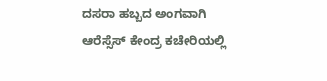ದಸರಾ ಹಬ್ಬದ ಅಂಗವಾಗಿ ಆರೆಸ್ಸೆಸ್ ಕೇಂದ್ರ ಕಚೇರಿಯಲ್ಲಿ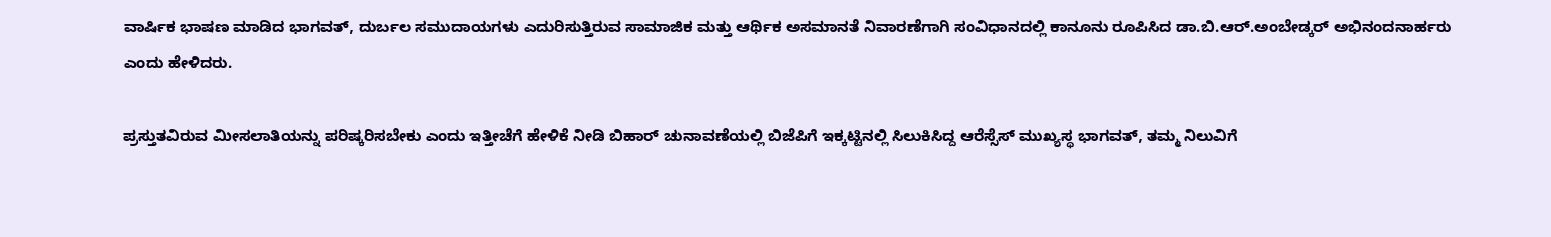ವಾರ್ಷಿಕ ಭಾಷಣ ಮಾಡಿದ ಭಾಗವತ್, ದುರ್ಬಲ ಸಮುದಾಯಗಳು ಎದುರಿಸುತ್ತಿರುವ ಸಾಮಾಜಿಕ ಮತ್ತು ಆರ್ಥಿಕ ಅಸಮಾನತೆ ನಿವಾರಣೆಗಾಗಿ ಸಂವಿಧಾನದಲ್ಲಿ ಕಾನೂನು ರೂಪಿಸಿದ ಡಾ.ಬಿ.ಆರ್.ಅಂಬೇಡ್ಕರ್ ಅಭಿನಂದನಾರ್ಹರು ಎಂದು ಹೇಳಿದರು.

ಪ್ರಸ್ತುತವಿರುವ ಮೀಸಲಾತಿಯನ್ನು ಪರಿಷ್ಕರಿಸಬೇಕು ಎಂದು ಇತ್ತೀಚೆಗೆ ಹೇಳಿಕೆ ನೀಡಿ ಬಿಹಾರ್ ಚುನಾವಣೆಯಲ್ಲಿ ಬಿಜೆಪಿಗೆ ಇಕ್ಕಟ್ಟಿನಲ್ಲಿ ಸಿಲುಕಿಸಿದ್ದ ಆರೆಸ್ಸೆಸ್ ಮುಖ್ಯಸ್ಥ ಭಾಗವತ್, ತಮ್ಮ ನಿಲುವಿಗೆ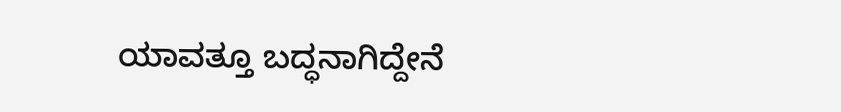ಯಾವತ್ತೂ ಬದ್ಧನಾಗಿದ್ದೇನೆ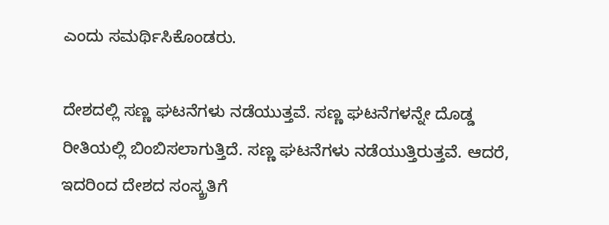ಎಂದು ಸಮರ್ಥಿಸಿಕೊಂಡರು.

ದೇಶದಲ್ಲಿ ಸಣ್ಣ ಘಟನೆಗಳು ನಡೆಯುತ್ತವೆ. ಸಣ್ಣ ಘಟನೆಗಳನ್ನೇ ದೊಡ್ಡ ರೀತಿಯಲ್ಲಿ ಬಿಂಬಿಸಲಾಗುತ್ತಿದೆ. ಸಣ್ಣ ಘಟನೆಗಳು ನಡೆಯುತ್ತಿರುತ್ತವೆ. ಆದರೆ, ಇದರಿಂದ ದೇಶದ ಸಂಸ್ಕ್ರತಿಗೆ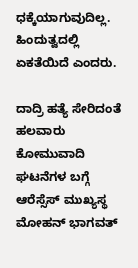ಧಕ್ಕೆಯಾಗುವುದಿಲ್ಲ. ಹಿಂದುತ್ವದಲ್ಲಿ ಏಕತೆಯಿದೆ ಎಂದರು.

ದಾದ್ರಿ ಹತ್ಯೆ ಸೇರಿದಂತೆ ಹಲವಾರು ಕೋಮುವಾದಿ ಘಟನೆಗಳ ಬಗ್ಗೆ ಆರೆಸ್ಸೆಸ್ ಮುಖ್ಯಸ್ಥ ಮೋಹನ್ ಭಾಗವತ್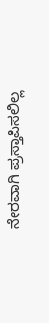ನೇರವಾಗಿ ಪ್ರಸ್ತಾಪಿಸಲಿಲ್ಲ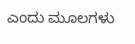ಎಂದು ಮೂಲಗಳು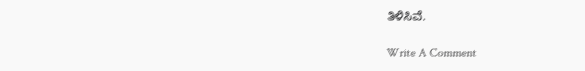ತಿಳಿಸಿವೆ.

Write A Comment